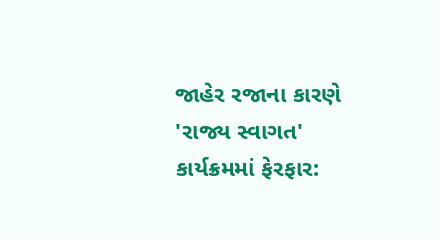જાહેર રજાના કારણે 'રાજ્ય સ્વાગત' કાર્યક્રમમાં ફેરફાર: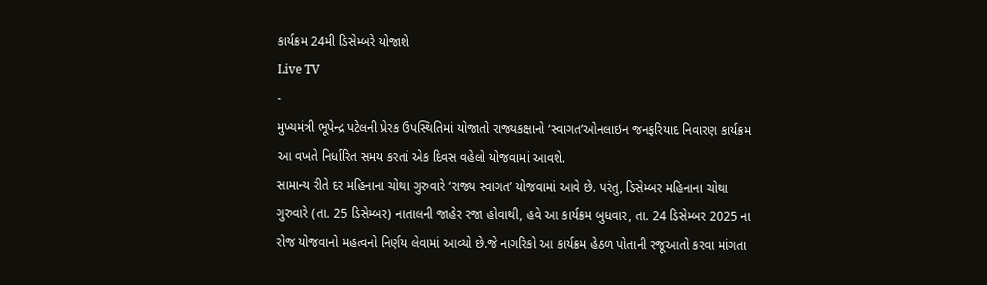કાર્યક્રમ 24મી ડિસેમ્બરે યોજાશે
Live TV
-
મુખ્યમંત્રી ભૂપેન્દ્ર પટેલની પ્રેરક ઉપસ્થિતિમાં યોજાતો રાજ્યકક્ષાનો ‘સ્વાગત’ઓનલાઇન જનફરિયાદ નિવારણ કાર્યક્રમ આ વખતે નિર્ધારિત સમય કરતાં એક દિવસ વહેલો યોજવામાં આવશે.
સામાન્ય રીતે દર મહિનાના ચોથા ગુરુવારે ‘રાજ્ય સ્વાગત’ યોજવામાં આવે છે. પરંતુ, ડિસેમ્બર મહિનાના ચોથા ગુરુવારે (તા. 25 ડિસેમ્બર) નાતાલની જાહેર રજા હોવાથી, હવે આ કાર્યક્રમ બુધવાર, તા. 24 ડિસેમ્બર 2025 ના રોજ યોજવાનો મહત્વનો નિર્ણય લેવામાં આવ્યો છે.જે નાગરિકો આ કાર્યક્રમ હેઠળ પોતાની રજૂઆતો કરવા માંગતા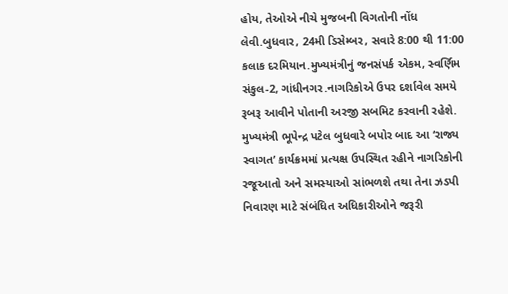હોય, તેઓએ નીચે મુજબની વિગતોની નોંધ લેવી.બુધવાર, 24મી ડિસેમ્બર, સવારે 8:00 થી 11:00 કલાક દરમિયાન.મુખ્યમંત્રીનું જનસંપર્ક એકમ, સ્વર્ણિમ સંકુલ-2, ગાંધીનગર.નાગરિકોએ ઉપર દર્શાવેલ સમયે રૂબરૂ આવીને પોતાની અરજી સબમિટ કરવાની રહેશે.
મુખ્યમંત્રી ભૂપેન્દ્ર પટેલ બુધવારે બપોર બાદ આ ‘રાજ્ય સ્વાગત’ કાર્યક્રમમાં પ્રત્યક્ષ ઉપસ્થિત રહીને નાગરિકોની રજૂઆતો અને સમસ્યાઓ સાંભળશે તથા તેના ઝડપી નિવારણ માટે સંબંધિત અધિકારીઓને જરૂરી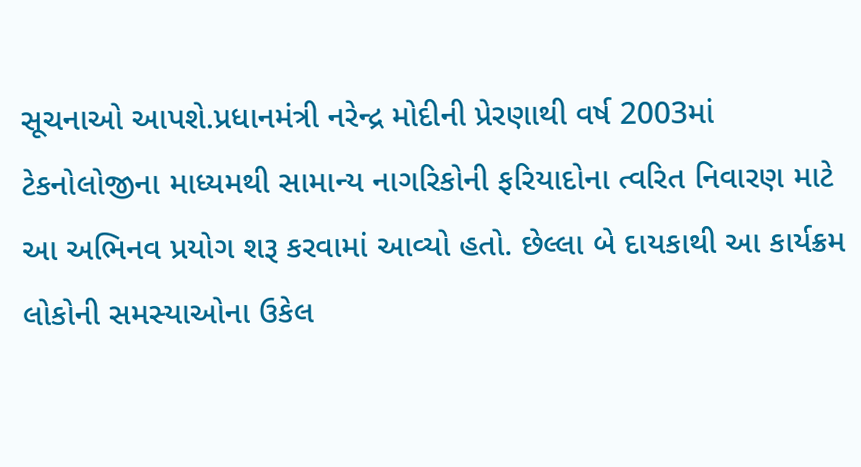સૂચનાઓ આપશે.પ્રધાનમંત્રી નરેન્દ્ર મોદીની પ્રેરણાથી વર્ષ 2003માં ટેકનોલોજીના માધ્યમથી સામાન્ય નાગરિકોની ફરિયાદોના ત્વરિત નિવારણ માટે આ અભિનવ પ્રયોગ શરૂ કરવામાં આવ્યો હતો. છેલ્લા બે દાયકાથી આ કાર્યક્રમ લોકોની સમસ્યાઓના ઉકેલ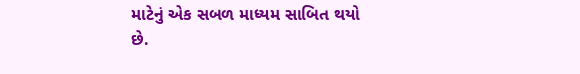માટેનું એક સબળ માધ્યમ સાબિત થયો છે.